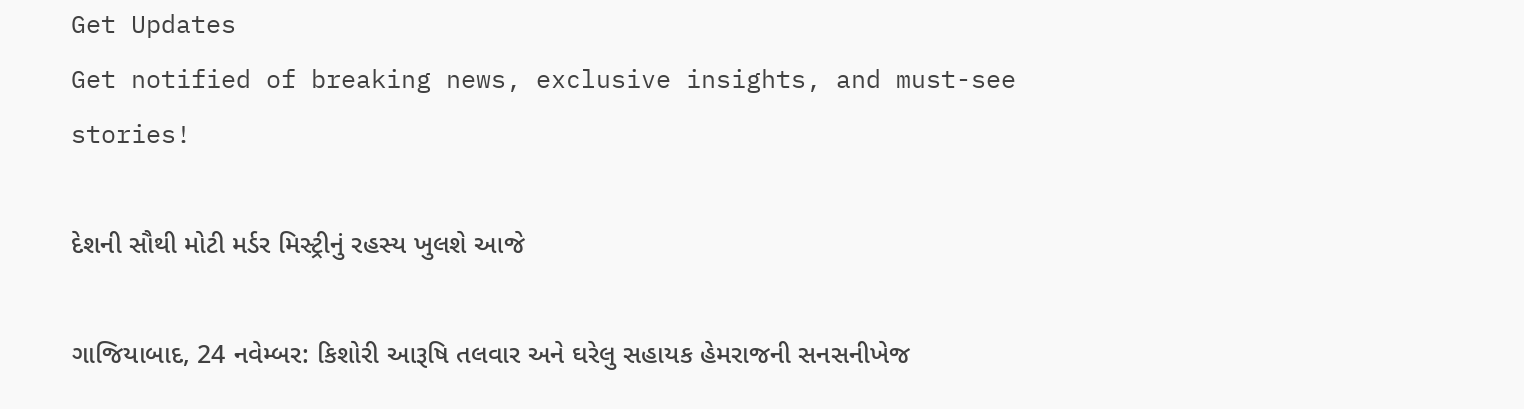Get Updates
Get notified of breaking news, exclusive insights, and must-see stories!

દેશની સૌથી મોટી મર્ડર મિસ્ટ્રીનું રહસ્ય ખુલશે આજે

ગાજિયાબાદ, 24 નવેમ્બર: કિશોરી આરૂષિ તલવાર અને ઘરેલુ સહાયક હેમરાજની સનસનીખેજ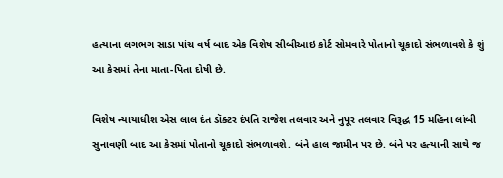હત્યાના લગભગ સાડા પાંચ વર્ષ બાદ એક વિશેષ સીબીઆઇ કોર્ટ સોમવારે પોતાનો ચૂકાદો સંભળાવશે કે શું આ કેસમાં તેના માતા-પિતા દોષી છે.

વિશેષ ન્યાયાધીશ એસ લાલ દંત ડૉક્ટર દંપતિ રાજેશ તલવાર અને નુપૂર તલવાર વિરૂદ્ધ 15 મહિના લાંબી સુનાવણી બાદ આ કેસમાં પોતાનો ચૂકાદો સંભળાવશે. બંને હાલ જામીન પર છે. બંને પર હત્યાની સાથે જ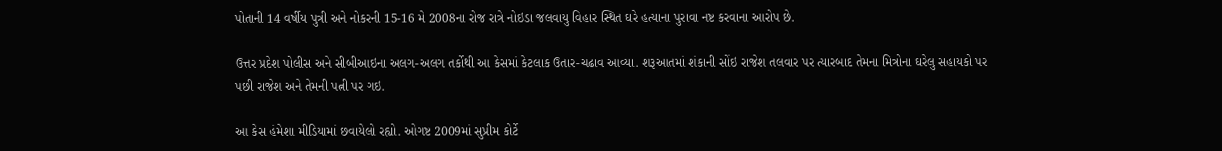પોતાની 14 વર્ષીય પુત્રી અને નોકરની 15-16 મે 2008ના રોજ રાત્રે નોઇડા જલવાયુ વિહાર સ્થિત ઘરે હત્યાના પુરાવા નષ્ટ કરવાના આરોપ છે.

ઉત્તર પ્રદેશ પોલીસ અને સીબીઆઇના અલગ-અલગ તર્કોથી આ કેસમાં કેટલાક ઉતાર-ચઢાવ આવ્યા. શરૂઆતમાં શંકાની સોંઇ રાજેશ તલવાર પર ત્યારબાદ તેમના મિત્રોના ઘરેલુ સહાયકો પર પછી રાજેશ અને તેમની પત્ની પર ગઇ.

આ કેસ હંમેશા મીડિયામાં છવાયેલો રહ્યો. ઓગષ્ટ 2009માં સુપ્રીમ કોર્ટે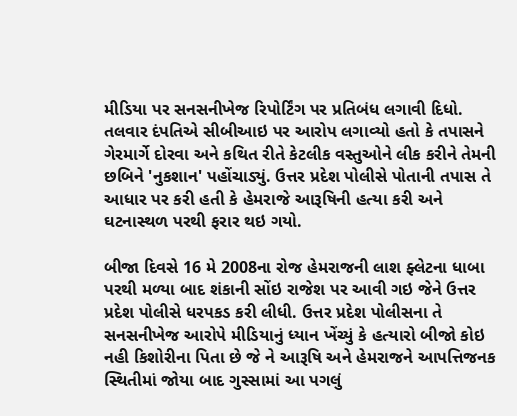મીડિયા પર સનસનીખેજ રિપોર્ટિંગ પર પ્રતિબંધ લગાવી દિધો. તલવાર દંપતિએ સીબીઆઇ પર આરોપ લગાવ્યો હતો કે તપાસને ગેરમાર્ગે દોરવા અને કથિત રીતે કેટલીક વસ્તુઓને લીક કરીને તેમની છબિને 'નુકશાન' પહોંચાડ્યું. ઉત્તર પ્રદેશ પોલીસે પોતાની તપાસ તે આધાર પર કરી હતી કે હેમરાજે આરૂષિની હત્યા કરી અને ઘટનાસ્થળ પરથી ફરાર થઇ ગયો.

બીજા દિવસે 16 મે 2008ના રોજ હેમરાજની લાશ ફ્લેટના ધાબા પરથી મળ્યા બાદ શંકાની સોંઇ રાજેશ પર આવી ગઇ જેને ઉત્તર પ્રદેશ પોલીસે ધરપકડ કરી લીધી. ઉત્તર પ્રદેશ પોલીસના તે સનસનીખેજ આરોપે મીડિયાનું ધ્યાન ખેંચ્યું કે હત્યારો બીજો કોઇ નહી કિશોરીના પિતા છે જે ને આરૂષિ અને હેમરાજને આપત્તિજનક સ્થિતીમાં જોયા બાદ ગુસ્સામાં આ પગલું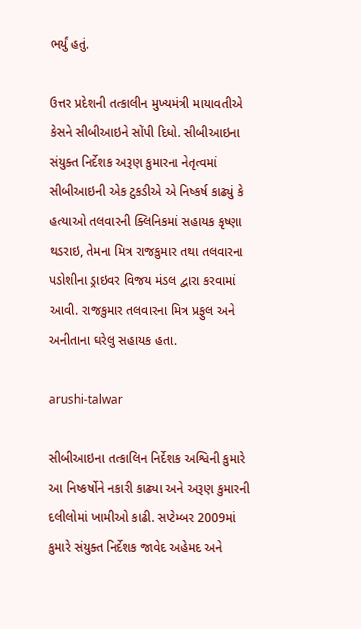ભર્યું હતું.

ઉત્તર પ્રદેશની તત્કાલીન મુખ્યમંત્રી માયાવતીએ કેસને સીબીઆઇને સોંપી દિધો. સીબીઆઇના સંયુક્ત નિર્દેશક અરૂણ કુમારના નેતૃત્વમાં સીબીઆઇની એક ટુકડીએ એ નિષ્કર્ષ કાઢ્યું કે હત્યાઓ તલવારની ક્લિનિકમાં સહાયક કૃષ્ણા થડરાઇ, તેમના મિત્ર રાજકુમાર તથા તલવારના પડોશીના ડ્રાઇવર વિજય મંડલ દ્વારા કરવામાં આવી. રાજકુમાર તલવારના મિત્ર પ્રફુલ અને અનીતાના ઘરેલુ સહાયક હતા.

arushi-talwar

સીબીઆઇના તત્કાલિન નિર્દેશક અશ્વિની કુમારે આ નિષ્કર્ષોને નકારી કાઢ્યા અને અરૂણ કુમારની દલીલોમાં ખામીઓ કાઢી. સપ્ટેમ્બર 2009માં કુમારે સંયુક્ત નિર્દેશક જાવેદ અહેમદ અને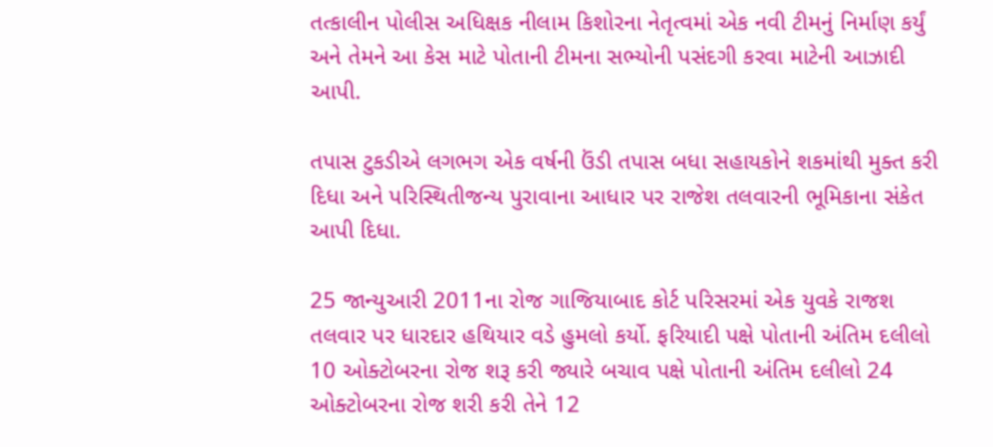તત્કાલીન પોલીસ અધિક્ષક નીલામ કિશોરના નેતૃત્વમાં એક નવી ટીમનું નિર્માણ કર્યું અને તેમને આ કેસ માટે પોતાની ટીમના સભ્યોની પસંદગી કરવા માટેની આઝાદી આપી.

તપાસ ટુકડીએ લગભગ એક વર્ષની ઉંડી તપાસ બધા સહાયકોને શકમાંથી મુક્ત કરી દિધા અને પરિસ્થિતીજન્ય પુરાવાના આધાર પર રાજેશ તલવારની ભૂમિકાના સંકેત આપી દિધા.

25 જાન્યુઆરી 2011ના રોજ ગાજિયાબાદ કોર્ટ પરિસરમાં એક યુવકે રાજશ તલવાર પર ધારદાર હથિયાર વડે હુમલો કર્યો. ફરિયાદી પક્ષે પોતાની અંતિમ દલીલો 10 ઓક્ટોબરના રોજ શરૂ કરી જ્યારે બચાવ પક્ષે પોતાની અંતિમ દલીલો 24 ઓક્ટોબરના રોજ શરી કરી તેને 12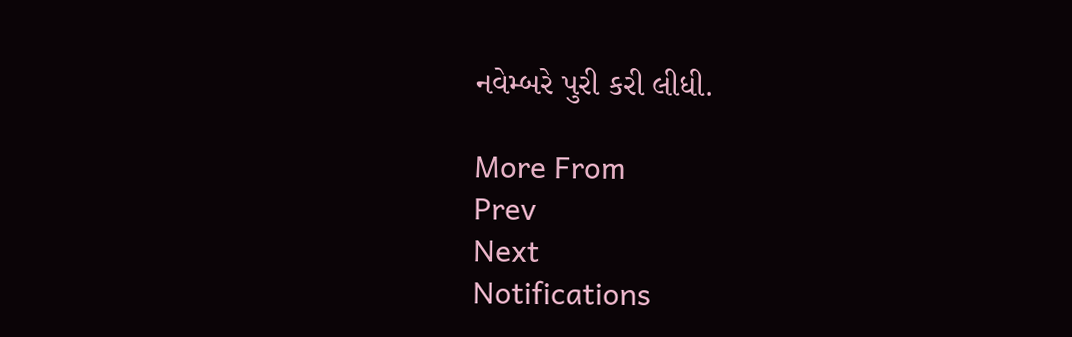નવેમ્બરે પુરી કરી લીધી.

More From
Prev
Next
Notifications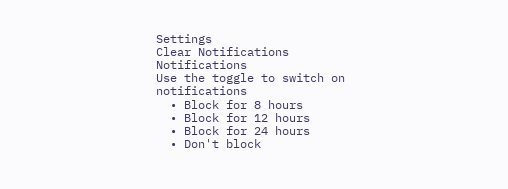Settings
Clear Notifications
Notifications
Use the toggle to switch on notifications
  • Block for 8 hours
  • Block for 12 hours
  • Block for 24 hours
  • Don't block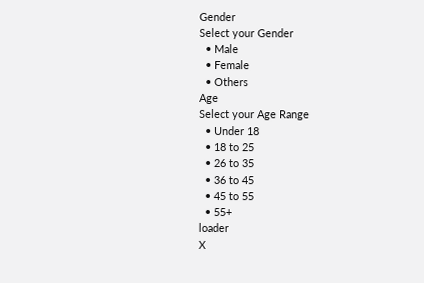Gender
Select your Gender
  • Male
  • Female
  • Others
Age
Select your Age Range
  • Under 18
  • 18 to 25
  • 26 to 35
  • 36 to 45
  • 45 to 55
  • 55+
loader
X